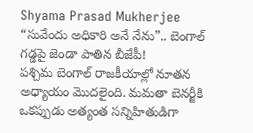Shyama Prasad Mukherjee
“సువేందు అధికారి అనే నేను”.. బెంగాల్ గడ్డపై జెండా పాతిన బీజేపీ!
పశ్చిమ బెంగాల్ రాజకీయాల్లో నూతన అధ్యాయం మొదలైంది. మమతా బెనర్జీకి ఒకప్పుడు అత్యంత సన్నిహితుడిగా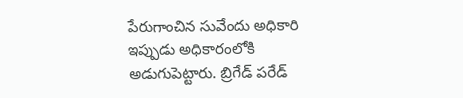పేరుగాంచిన సువేందు అధికారి ఇప్పుడు అధికారంలోకి అడుగుపెట్టారు. బ్రిగేడ్ పరేడ్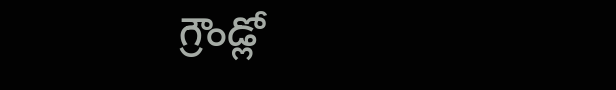గ్రౌండ్లో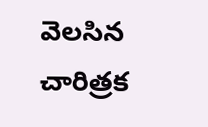వెలసిన చారిత్రక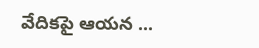వేదికపై ఆయన ...